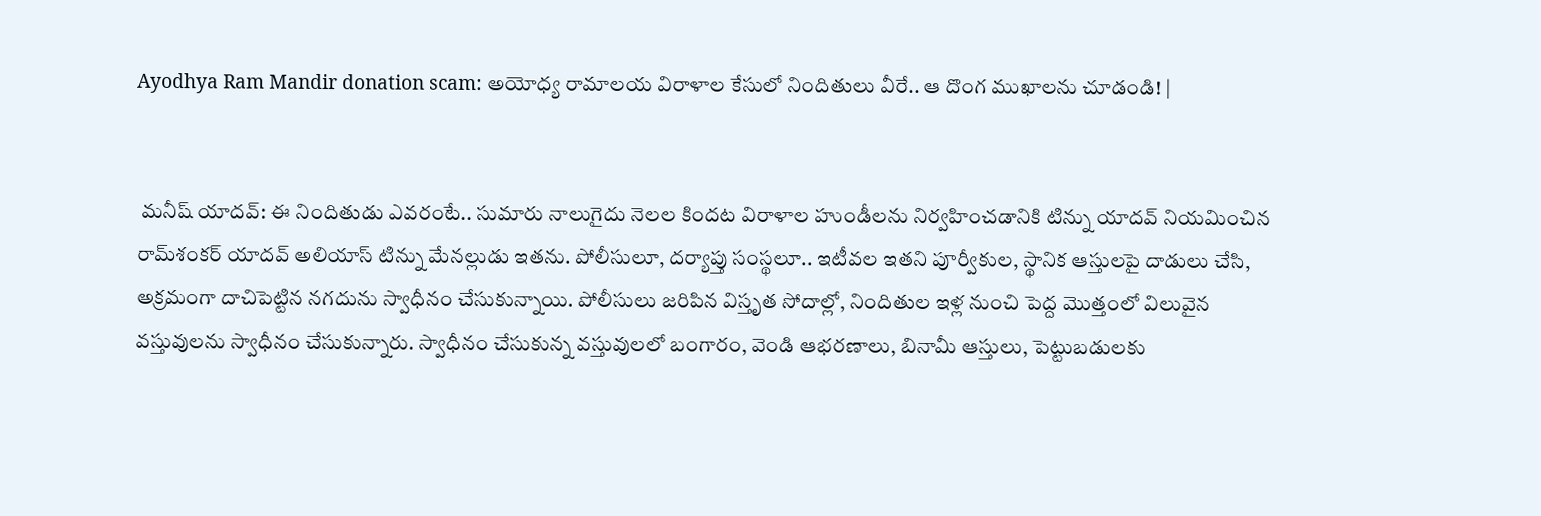Ayodhya Ram Mandir donation scam: అయోధ్య రామాలయ విరాళాల కేసులో నిందితులు వీరే.. ఆ దొంగ ముఖాలను చూడండి! |


 మనీష్ యాదవ్: ఈ నిందితుడు ఎవరంటే.. సుమారు నాలుగైదు నెలల కిందట విరాళాల హుండీలను నిర్వహించడానికి టిన్ను యాదవ్ నియమించిన రామ్‌శంకర్ యాదవ్ అలియాస్ టిన్ను మేనల్లుడు ఇతను. పోలీసులూ, దర్యాప్తు సంస్థలూ.. ఇటీవల ఇతని పూర్వీకుల, స్థానిక ఆస్తులపై దాడులు చేసి, అక్రమంగా దాచిపెట్టిన నగదును స్వాధీనం చేసుకున్నాయి. పోలీసులు జరిపిన విస్తృత సోదాల్లో, నిందితుల ఇళ్ల నుంచి పెద్ద మొత్తంలో విలువైన వస్తువులను స్వాధీనం చేసుకున్నారు. స్వాధీనం చేసుకున్న వస్తువులలో బంగారం, వెండి ఆభరణాలు, బినామీ ఆస్తులు, పెట్టుబడులకు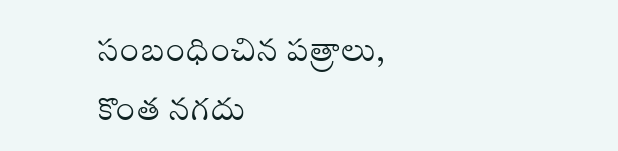సంబంధించిన పత్రాలు, కొంత నగదు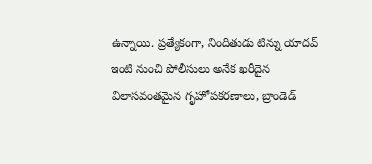ఉన్నాయి. ప్రత్యేకంగా, నిందితుడు టిన్ను యాదవ్ ఇంటి నుంచి పోలీసులు అనేక ఖరీదైన విలాసవంతమైన గృహోపకరణాలు, బ్రాండెడ్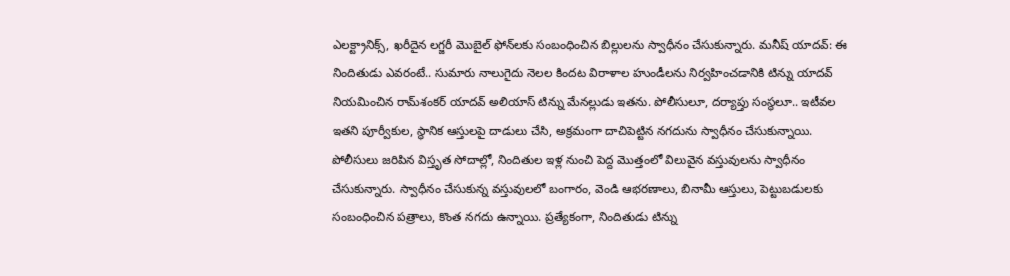ఎలక్ట్రానిక్స్, ఖరీదైన లగ్జరీ మొబైల్ ఫోన్‌లకు సంబంధించిన బిల్లులను స్వాధీనం చేసుకున్నారు. మనీష్ యాదవ్: ఈ నిందితుడు ఎవరంటే.. సుమారు నాలుగైదు నెలల కిందట విరాళాల హుండీలను నిర్వహించడానికి టిన్ను యాదవ్ నియమించిన రామ్‌శంకర్ యాదవ్ అలియాస్ టిన్ను మేనల్లుడు ఇతను. పోలీసులూ, దర్యాప్తు సంస్థలూ.. ఇటీవల ఇతని పూర్వీకుల, స్థానిక ఆస్తులపై దాడులు చేసి, అక్రమంగా దాచిపెట్టిన నగదును స్వాధీనం చేసుకున్నాయి. పోలీసులు జరిపిన విస్తృత సోదాల్లో, నిందితుల ఇళ్ల నుంచి పెద్ద మొత్తంలో విలువైన వస్తువులను స్వాధీనం చేసుకున్నారు. స్వాధీనం చేసుకున్న వస్తువులలో బంగారం, వెండి ఆభరణాలు, బినామీ ఆస్తులు, పెట్టుబడులకు సంబంధించిన పత్రాలు, కొంత నగదు ఉన్నాయి. ప్రత్యేకంగా, నిందితుడు టిన్ను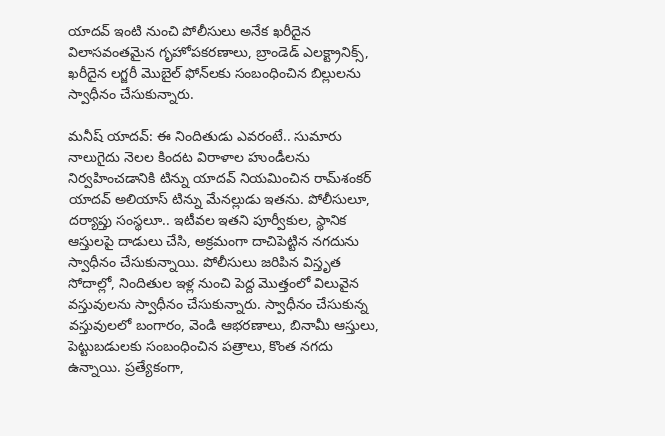యాదవ్ ఇంటి నుంచి పోలీసులు అనేక ఖరీదైన విలాసవంతమైన గృహోపకరణాలు, బ్రాండెడ్ ఎలక్ట్రానిక్స్, ఖరీదైన లగ్జరీ మొబైల్ ఫోన్‌లకు సంబంధించిన బిల్లులను స్వాధీనం చేసుకున్నారు.

మనీష్ యాదవ్: ఈ నిందితుడు ఎవరంటే.. సుమారు నాలుగైదు నెలల కిందట విరాళాల హుండీలను నిర్వహించడానికి టిన్ను యాదవ్ నియమించిన రామ్‌శంకర్ యాదవ్ అలియాస్ టిన్ను మేనల్లుడు ఇతను. పోలీసులూ, దర్యాప్తు సంస్థలూ.. ఇటీవల ఇతని పూర్వీకుల, స్థానిక ఆస్తులపై దాడులు చేసి, అక్రమంగా దాచిపెట్టిన నగదును స్వాధీనం చేసుకున్నాయి. పోలీసులు జరిపిన విస్తృత సోదాల్లో, నిందితుల ఇళ్ల నుంచి పెద్ద మొత్తంలో విలువైన వస్తువులను స్వాధీనం చేసుకున్నారు. స్వాధీనం చేసుకున్న వస్తువులలో బంగారం, వెండి ఆభరణాలు, బినామీ ఆస్తులు, పెట్టుబడులకు సంబంధించిన పత్రాలు, కొంత నగదు ఉన్నాయి. ప్రత్యేకంగా,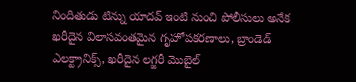నిందితుడు టిన్ను యాదవ్ ఇంటి నుంచి పోలీసులు అనేక ఖరీదైన విలాసవంతమైన గృహోపకరణాలు, బ్రాండెడ్ ఎలక్ట్రానిక్స్, ఖరీదైన లగ్జరీ మొబైల్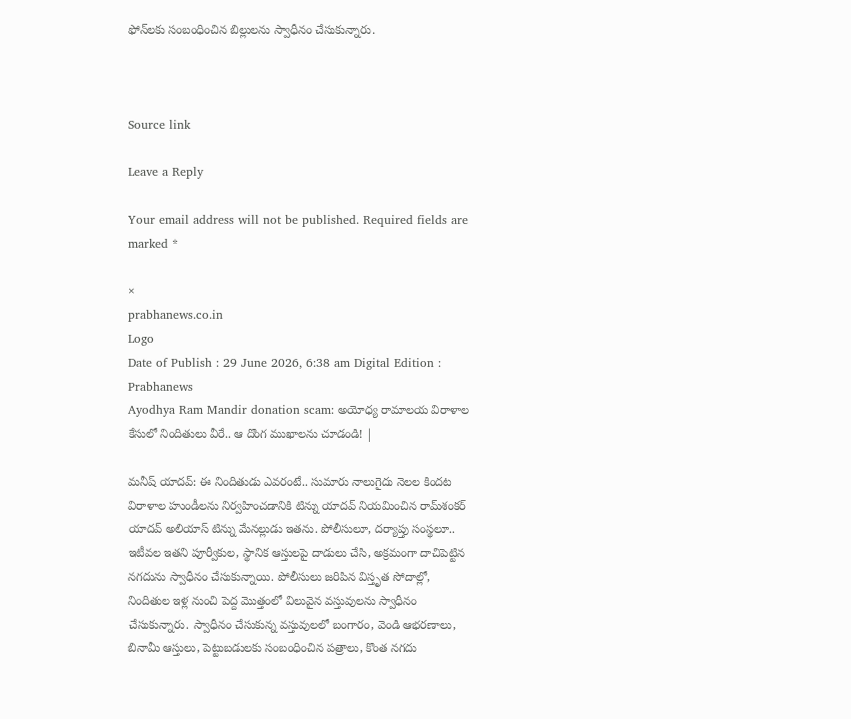ఫోన్‌లకు సంబంధించిన బిల్లులను స్వాధీనం చేసుకున్నారు.



Source link

Leave a Reply

Your email address will not be published. Required fields are marked *

×
prabhanews.co.in
Logo
Date of Publish : 29 June 2026, 6:38 am Digital Edition : Prabhanews
Ayodhya Ram Mandir donation scam: అయోధ్య రామాలయ విరాళాల కేసులో నిందితులు వీరే.. ఆ దొంగ ముఖాలను చూడండి! |

మనీష్ యాదవ్: ఈ నిందితుడు ఎవరంటే.. సుమారు నాలుగైదు నెలల కిందట విరాళాల హుండీలను నిర్వహించడానికి టిన్ను యాదవ్ నియమించిన రామ్‌శంకర్ యాదవ్ అలియాస్ టిన్ను మేనల్లుడు ఇతను. పోలీసులూ, దర్యాప్తు సంస్థలూ.. ఇటీవల ఇతని పూర్వీకుల, స్థానిక ఆస్తులపై దాడులు చేసి, అక్రమంగా దాచిపెట్టిన నగదును స్వాధీనం చేసుకున్నాయి. పోలీసులు జరిపిన విస్తృత సోదాల్లో, నిందితుల ఇళ్ల నుంచి పెద్ద మొత్తంలో విలువైన వస్తువులను స్వాధీనం చేసుకున్నారు. స్వాధీనం చేసుకున్న వస్తువులలో బంగారం, వెండి ఆభరణాలు, బినామీ ఆస్తులు, పెట్టుబడులకు సంబంధించిన పత్రాలు, కొంత నగదు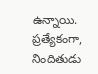ఉన్నాయి. ప్రత్యేకంగా, నిందితుడు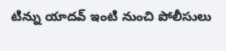టిన్ను యాదవ్ ఇంటి నుంచి పోలీసులు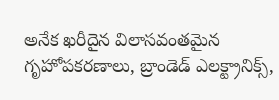అనేక ఖరీదైన విలాసవంతమైన గృహోపకరణాలు, బ్రాండెడ్ ఎలక్ట్రానిక్స్,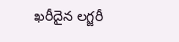ఖరీదైన లగ్జరీ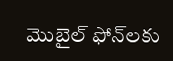మొబైల్ ఫోన్‌లకు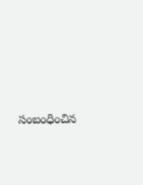సంబంధించిన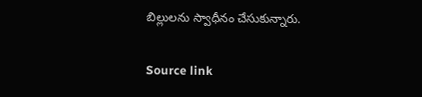బిల్లులను స్వాధీనం చేసుకున్నారు.

Source link